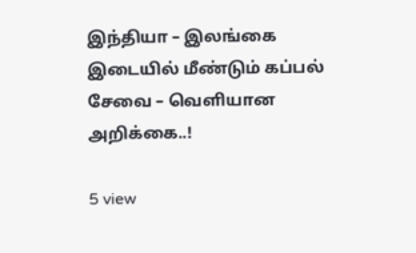இந்தியா – இலங்கை இடையில் மீண்டும் கப்பல் சேவை – வெளியான அறிக்கை..!

5 view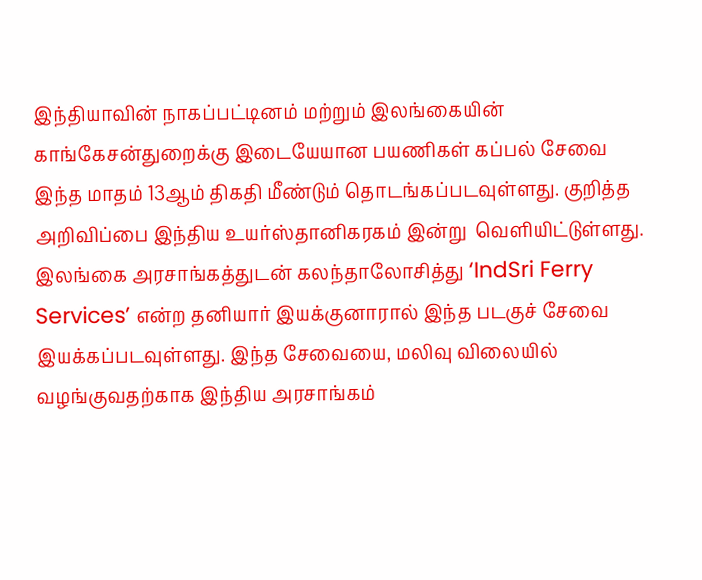இந்தியாவின் நாகப்பட்டினம் மற்றும் இலங்கையின்  காங்கேசன்துறைக்கு இடையேயான பயணிகள் கப்பல் சேவை இந்த மாதம் 13ஆம் திகதி மீண்டும் தொடங்கப்படவுள்ளது. குறித்த அறிவிப்பை இந்திய உயர்ஸ்தானிகரகம் இன்று  வெளியிட்டுள்ளது. இலங்கை அரசாங்கத்துடன் கலந்தாலோசித்து ‘IndSri Ferry Services’ என்ற தனியார் இயக்குனாரால் இந்த படகுச் சேவை இயக்கப்படவுள்ளது. இந்த சேவையை, மலிவு விலையில் வழங்குவதற்காக இந்திய அரசாங்கம்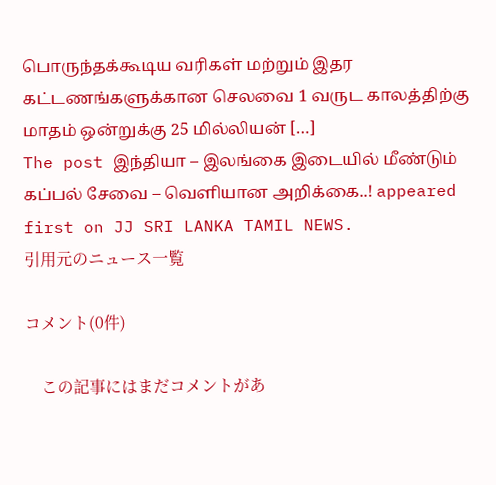பொருந்தக்கூடிய வரிகள் மற்றும் இதர கட்டணங்களுக்கான செலவை 1 வருட காலத்திற்கு மாதம் ஒன்றுக்கு 25 மில்லியன் […]
The post இந்தியா – இலங்கை இடையில் மீண்டும் கப்பல் சேவை – வெளியான அறிக்கை..! appeared first on JJ SRI LANKA TAMIL NEWS.
引用元のニュース一覧

コメント(0件)

    この記事にはまだコメントがあ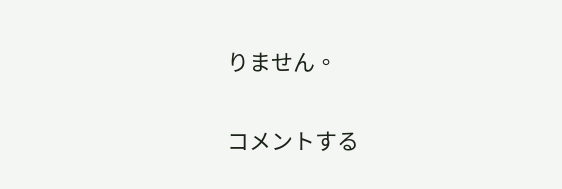りません。

コメントする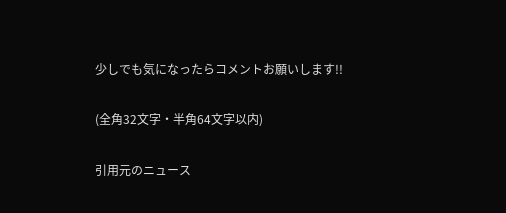少しでも気になったらコメントお願いします!!

(全角32文字・半角64文字以内)

引用元のニュース